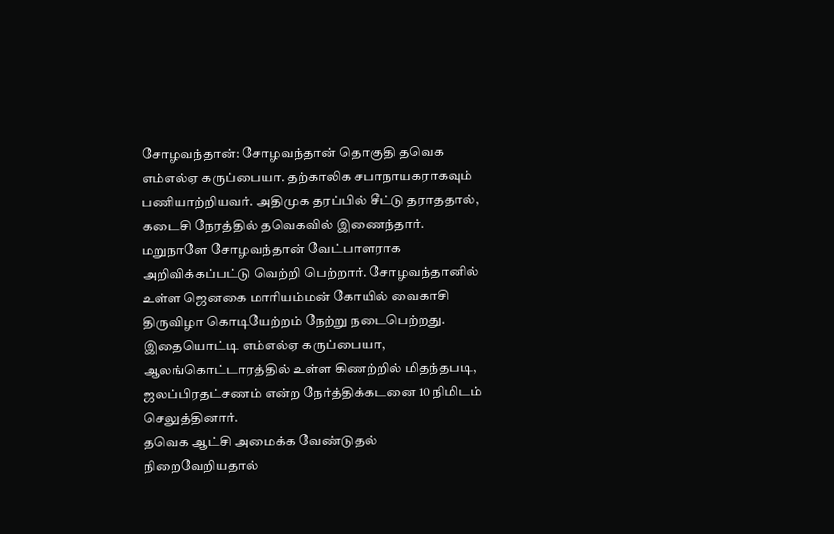சோழவந்தான்: சோழவந்தான் தொகுதி தவெக எம்எல்ஏ கருப்பையா. தற்காலிக சபாநாயகராகவும் பணியாற்றியவர். அதிமுக தரப்பில் சீட்டு தராததால், கடைசி நேரத்தில் தவெகவில் இணைந்தார். மறுநாளே சோழவந்தான் வேட்பாளராக அறிவிக்கப்பட்டு வெற்றி பெற்றார். சோழவந்தானில் உள்ள ஜெனகை மாரியம்மன் கோயில் வைகாசி திருவிழா கொடியேற்றம் நேற்று நடைபெற்றது. இதையொட்டி எம்எல்ஏ கருப்பையா, ஆலங்கொட்டாரத்தில் உள்ள கிணற்றில் மிதந்தபடி, ஜலப்பிரதட்சணம் என்ற நேர்த்திக்கடனை 10 நிமிடம் செலுத்தினார்.
தவெக ஆட்சி அமைக்க வேண்டுதல் நிறைவேறியதால்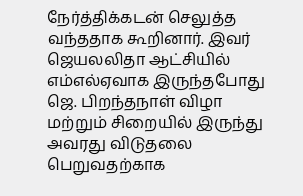நேர்த்திக்கடன் செலுத்த வந்ததாக கூறினார். இவர் ஜெயலலிதா ஆட்சியில் எம்எல்ஏவாக இருந்தபோது ஜெ. பிறந்தநாள் விழா மற்றும் சிறையில் இருந்து அவரது விடுதலை பெறுவதற்காக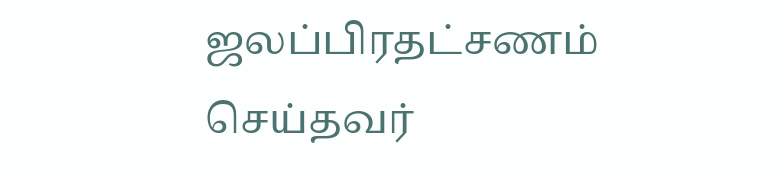ஜலப்பிரதட்சணம் செய்தவர்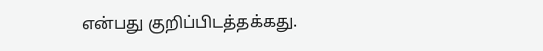என்பது குறிப்பிடத்தக்கது.